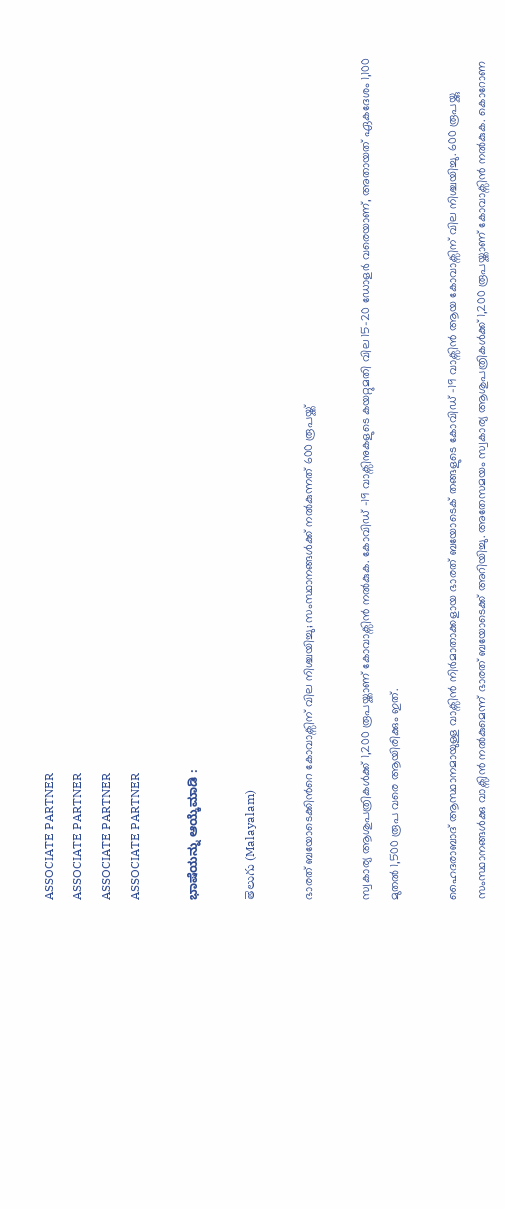ASSOCIATE PARTNER
ASSOCIATE PARTNER
ASSOCIATE PARTNER
ASSOCIATE PARTNER

ಭಾಷೆಯನ್ನು ಆಯ್ಕೆಮಾಡಿ :

తెలుగు (Malayalam)

ഭാരത് ബയോടെക്കിന്‍റെ കോവാക്സിന് വില നിശ്ചയിച്ചു; സംസ്ഥാനങ്ങൾക്ക് നൽകുന്നത് 600 രൂപയ്ക്ക്

സ്വകാര്യ ആശുപത്രികൾക്ക് 1,200 രൂപയ്ക്കാണ് കോവാക്സിൻ നൽകുക. കോവിഡ് -19 വാക്സിനുകളുടെ കയറ്റുമതി വില 15-20 ഡോളർ വരെയാണ്, അതായത് ഏകദേശം 1,100 മുതൽ 1,500 രൂപ വരെ ആയിരിക്കും ഇത്.

ഹൈദരാബാദ് ആസ്ഥാനമായുള്ള വാക്സിൻ നിർമാതാക്കളായ ഭാരത് ബയോടെക് തങ്ങളുടെ കോവിഡ് -19 വാക്സിൻ ആയ കോവാക്സിന് വില നിശ്ചയിച്ചു. 600 രൂപയ്ക്കു സംസ്ഥാനങ്ങൾക്കു വാക്സിൻ നൽകുമെന്ന് ഭാരത് ബയോടെക്ക് അറിയിച്ചു. അതേസമയം സ്വകാര്യ ആശുപത്രികൾക്ക് 1,200 രൂപയ്ക്കാണ് കോവാക്സിൻ നൽകുക. കൊറോണ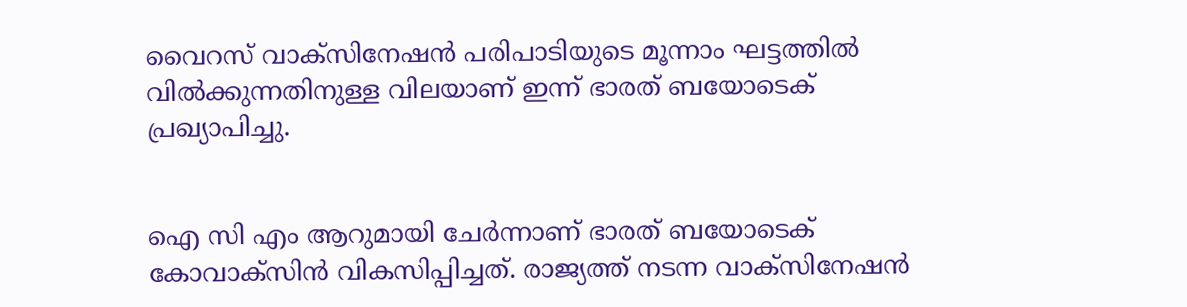വൈറസ് വാക്സിനേഷൻ പരിപാടിയുടെ മൂന്നാം ഘട്ടത്തിൽ വിൽക്കുന്നതിനുള്ള വിലയാണ് ഇന്ന് ഭാരത് ബയോടെക് പ്രഖ്യാപിച്ചു.


ഐ സി എം ആറുമായി ചേർന്നാണ് ഭാരത് ബയോടെക് കോവാക്സിൻ വികസിപ്പിച്ചത്. രാജ്യത്ത് നടന്ന വാക്സിനേഷൻ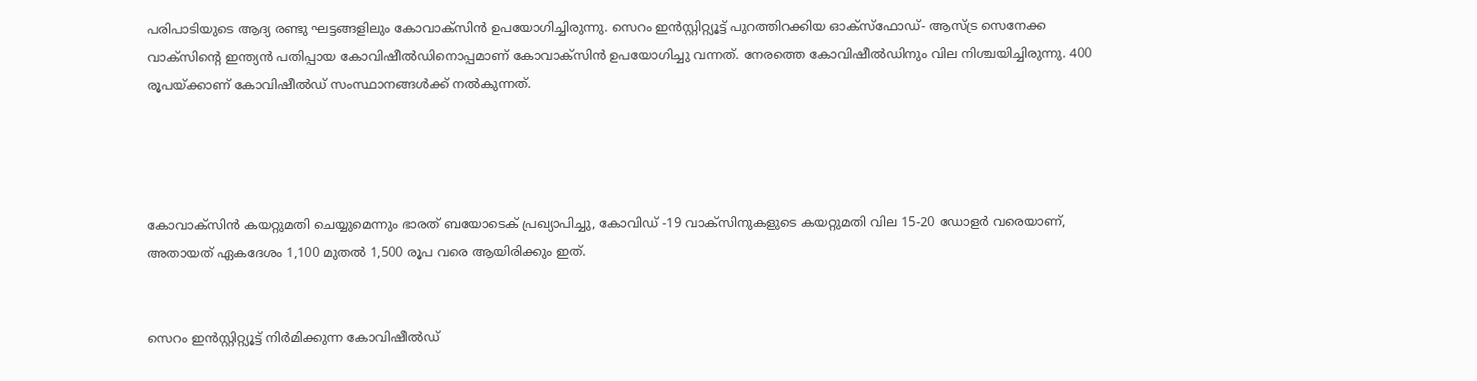പരിപാടിയുടെ ആദ്യ രണ്ടു ഘട്ടങ്ങളിലും കോവാക്സിൻ ഉപയോഗിച്ചിരുന്നു. സെറം ഇൻസ്റ്റിറ്റ്യൂട്ട് പുറത്തിറക്കിയ ഓക്സ്ഫോഡ്- ആസ്ട്ര സെനേക്ക വാക്സിന്‍റെ ഇന്ത്യൻ പതിപ്പായ കോവിഷീൽഡിനൊപ്പമാണ് കോവാക്സിൻ ഉപയോഗിച്ചു വന്നത്. നേരത്തെ കോവിഷീൽഡിനും വില നിശ്ചയിച്ചിരുന്നു. 400 രൂപയ്ക്കാണ് കോവിഷീൽഡ് സംസ്ഥാനങ്ങൾക്ക് നൽകുന്നത്.




കോവാക്സിൻ കയറ്റുമതി ചെയ്യുമെന്നും ഭാരത് ബയോടെക് പ്രഖ്യാപിച്ചു, കോവിഡ് -19 വാക്സിനുകളുടെ കയറ്റുമതി വില 15-20 ഡോളർ വരെയാണ്, അതായത് ഏകദേശം 1,100 മുതൽ 1,500 രൂപ വരെ ആയിരിക്കും ഇത്.


സെറം ഇൻസ്റ്റിറ്റ്യൂട്ട് നിർമിക്കുന്ന കോവിഷീൽഡ്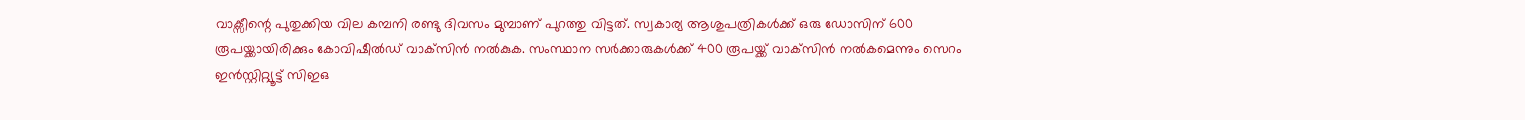വാക്സീന്റെ പുതുക്കിയ വില കമ്പനി രണ്ടു ദിവസം മുമ്പാണ് പുറത്തു വിട്ടത്. സ്വകാര്യ ആശുപത്രികള്‍ക്ക് ഒരു ഡോസിന് 600 രൂപയ്ക്കായിരിക്കും കോവിഷീല്‍ഡ് വാക്‌സിന്‍ നല്‍കുക. സംസ്ഥാന സര്‍ക്കാരുകള്‍ക്ക് 400 രൂപയ്ക്ക് വാക്‌സിന്‍ നല്‍കമെന്നും സെറം ഇൻസ്റ്റിറ്റ്യൂട്ട് സിഇഒ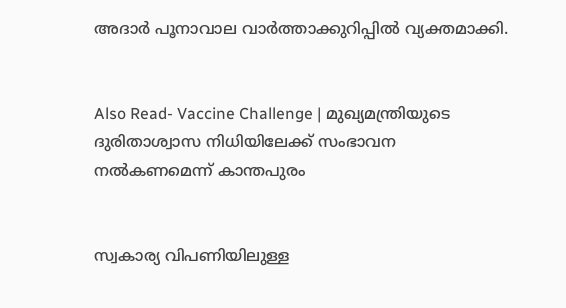അദാർ പൂനാവാല വാർത്താക്കുറിപ്പിൽ വ്യക്തമാക്കി.


Also Read- Vaccine Challenge | മുഖ്യമന്ത്രിയുടെ ദുരിതാശ്വാസ നിധിയിലേക്ക് സംഭാവന നൽകണമെന്ന് കാന്തപുരം


സ്വകാര്യ വിപണിയിലുള്ള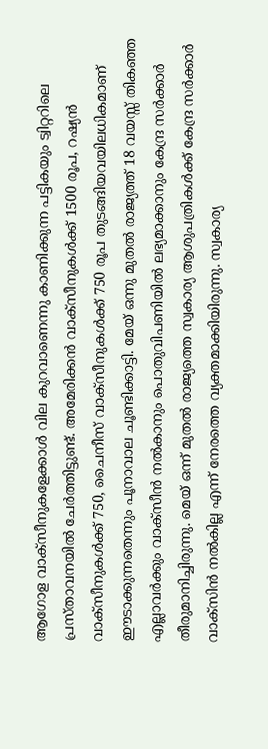ആഗോള വാക്സീനുകളേക്കാൾ വില കുറവാണെന്നു കാണിക്കുന്ന പട്ടികയും ട്വിറ്ററിലെ പ്രസ്താവനയിൽ ചേർത്തിട്ടുണ്ട്. അമേരിക്കൻ വാക്സീനുകൾക്ക് 1500 രൂപ, റഷ്യൻ വാക്സീനുകൾക്ക് 750, ചൈനീസ് വാക്സീനുകൾക്ക് 750 രൂപ തുടങ്ങിയവയിലധികമാണ് ഈടാക്കുന്നതെന്നും പൂനാവാല ചൂണ്ടിക്കാട്ടി. മേയ് ഒന്നു മുതൽ രാജ്യത്ത് 18 വയസ്സ് തികഞ്ഞ എല്ലാവർക്കും വാക്സീൻ നൽകാനും പൊതുവിപണിയിൽ ലഭ്യമാക്കാനും കേന്ദ്ര സർക്കാർ തീരുമാനിച്ചിരുന്നു. മെയ് ഒന്ന് മുതല്‍ രാജ്യത്തെ സ്വകാര്യ ആശുപത്രികള്‍ക്ക് കേന്ദ്ര സര്‍ക്കാര്‍ വാക്സിന്‍ നല്‍കില്ല എന്ന് നേരത്തെ വ്യക്തമാക്കിയിരുന്നു. സ്വകാര്യ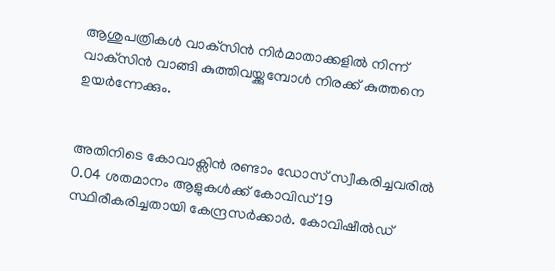ആശുപത്രികള്‍ വാക്‌സിന്‍ നിര്‍മാതാക്കളില്‍ നിന്ന് വാക്‌സിന്‍ വാങ്ങി കുത്തിവയ്ക്കുമ്പോള്‍ നിരക്ക് കുത്തനെ ഉയര്‍ന്നേക്കും.


അതിനിടെ കോവാക്സിൻ രണ്ടാം ഡോസ് സ്വീകരിച്ചവരിൽ 0.04 ശതമാനം ആളുകൾക്ക് കോവിഡ് 19 സ്ഥിരീകരിച്ചതായി കേന്ദ്രസർക്കാർ. കോവിഷീൽഡ്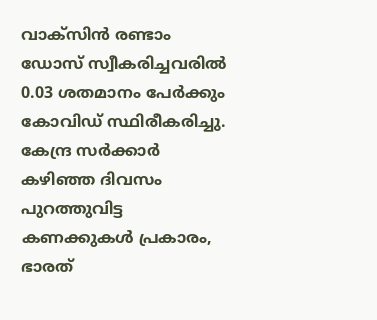വാക്സിൻ രണ്ടാം ഡോസ് സ്വീകരിച്ചവരിൽ 0.03 ശതമാനം പേർക്കും കോവിഡ് സ്ഥിരീകരിച്ചു. കേന്ദ്ര സർക്കാർ കഴിഞ്ഞ ദിവസം പുറത്തുവിട്ട കണക്കുകൾ പ്രകാരം, ഭാരത്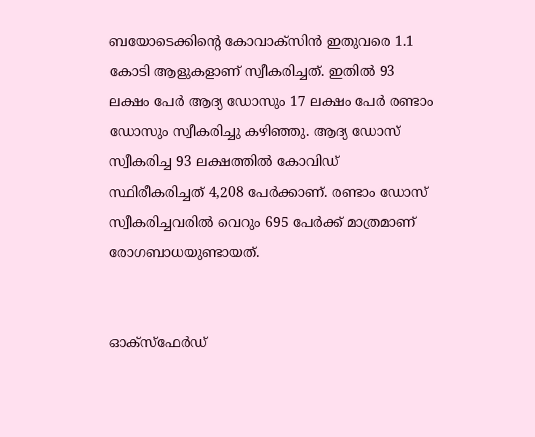ബയോടെക്കിന്റെ കോവാക്സിൻ ഇതുവരെ 1.1 കോടി ആളുകളാണ് സ്വീകരിച്ചത്. ഇതിൽ 93 ലക്ഷം പേർ ആദ്യ ഡോസും 17 ലക്ഷം പേർ രണ്ടാം ഡോസും സ്വീകരിച്ചു കഴിഞ്ഞു. ആദ്യ ഡോസ് സ്വീകരിച്ച 93 ലക്ഷത്തിൽ കോവിഡ് സ്ഥിരീകരിച്ചത് 4,208 പേർക്കാണ്. രണ്ടാം ഡോസ് സ്വീകരിച്ചവരിൽ വെറും 695 പേർക്ക് മാത്രമാണ് രോഗബാധയുണ്ടായത്.


ഓക്സ്ഫേർഡ്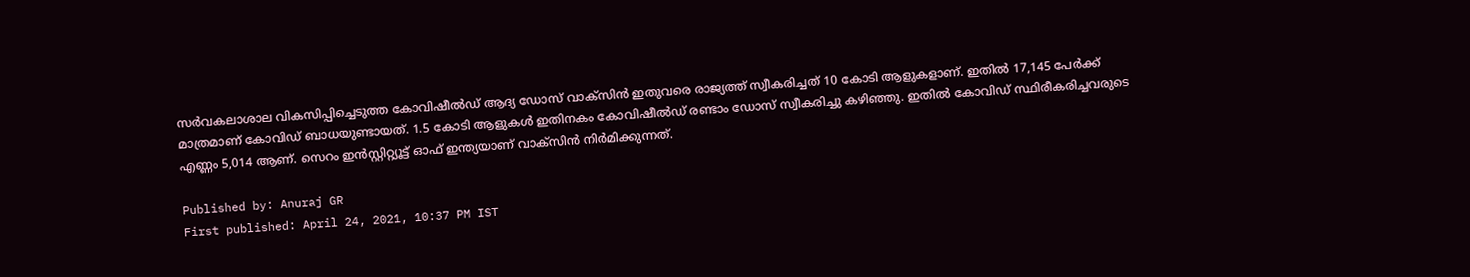സർവകലാശാല വികസിപ്പിച്ചെടുത്ത കോവിഷീൽഡ് ആദ്യ ഡോസ് വാക്സിൻ ഇതുവരെ രാജ്യത്ത് സ്വീകരിച്ചത് 10 കോടി ആളുകളാണ്. ഇതിൽ 17,145 പേർക്ക് മാത്രമാണ് കോവിഡ് ബാധയുണ്ടായത്. 1.5 കോടി ആളുകൾ ഇതിനകം കോവിഷീൽഡ് രണ്ടാം ഡോസ് സ്വീകരിച്ചു കഴിഞ്ഞു. ഇതിൽ കോവിഡ് സ്ഥിരീകരിച്ചവരുടെ എണ്ണം 5,014 ആണ്. സെറം ഇൻസ്റ്റിറ്റ്യൂട്ട് ഓഫ് ഇന്ത്യയാണ് വാക്സിൻ നിർമിക്കുന്നത്.

Published by: Anuraj GR
First published: April 24, 2021, 10:37 PM IST